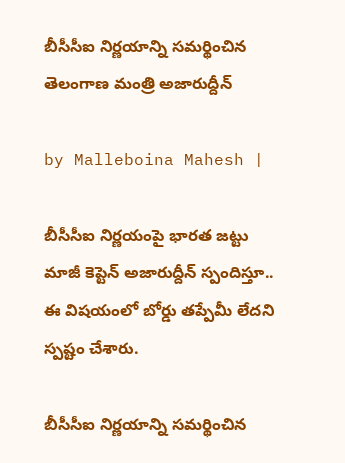బీసీసీఐ నిర్ణయాన్ని సమర్థించిన తెలంగాణ మంత్రి అజారుద్దీన్

by Malleboina Mahesh |

బీసీసీఐ నిర్ణయంపై భారత జట్టు మాజీ కెప్టెన్ అజారుద్దీన్ స్పందిస్తూ.. ఈ విషయంలో బోర్డు తప్పేమీ లేదని స్పష్టం చేశారు.

బీసీసీఐ నిర్ణయాన్ని సమర్థించిన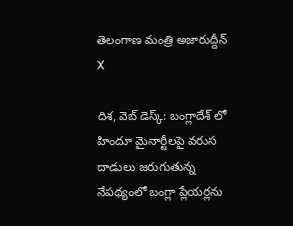తెలంగాణ మంత్రి అజారుద్దీన్
X

దిశ, వెబ్ డెస్క్: బంగ్లాదేశ్ లో హిందూ మైనార్టీలపై వరుస దాడులు జరుగుతున్న నేపథ్యంలో బంగ్లా ప్లేయర్లను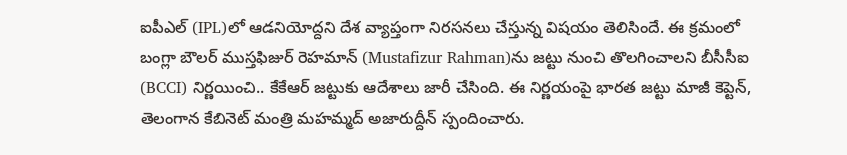ఐపీఎల్‌ (IPL)లో ఆడనియోద్దని దేశ వ్యాప్తంగా నిరసనలు చేస్తున్న విషయం తెలిసిందే. ఈ క్రమంలో బంగ్లా బౌలర్ ముస్తఫిజుర్ రెహమాన్‌ (Mustafizur Rahman)ను జట్టు నుంచి తొలగించాలని బీసీసీఐ (BCCI) నిర్ణయించి.. కేకేఆర్ జట్టుకు ఆదేశాలు జారీ చేసింది. ఈ నిర్ణయంపై భారత జట్టు మాజీ కెప్టెన్, తెలంగాన కేబినెట్ మంత్రి మహమ్మద్ అజారుద్దీన్ స్పందించారు.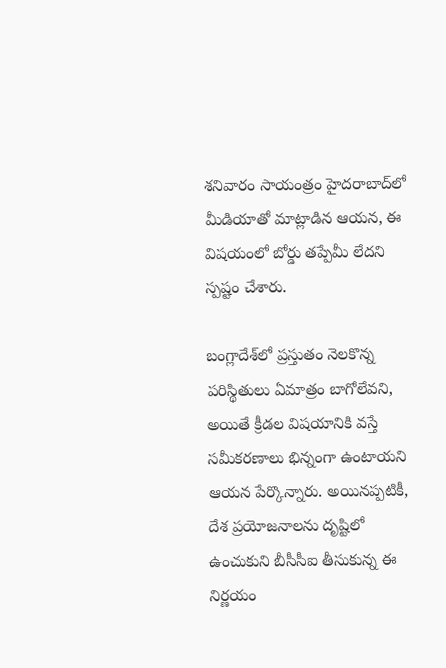శనివారం సాయంత్రం హైదరాబాద్‌లో మీడియాతో మాట్లాడిన ఆయన, ఈ విషయంలో బోర్డు తప్పేమీ లేదని స్పష్టం చేశారు.

బంగ్లాదేశ్‌లో ప్రస్తుతం నెలకొన్న పరిస్థితులు ఏమాత్రం బాగోలేవని, అయితే క్రీడల విషయానికి వస్తే సమీకరణాలు భిన్నంగా ఉంటాయని ఆయన పేర్కొన్నారు. అయినప్పటికీ, దేశ ప్రయోజనాలను దృష్టిలో ఉంచుకుని బీసీసీఐ తీసుకున్న ఈ నిర్ణయం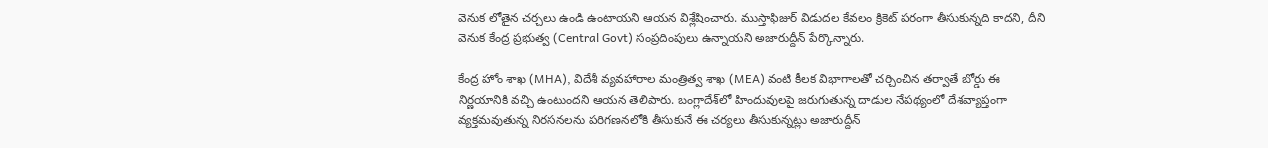వెనుక లోతైన చర్చలు ఉండి ఉంటాయని ఆయన విశ్లేషించారు. ముస్తాఫిజుర్ విడుదల కేవలం క్రికెట్ పరంగా తీసుకున్నది కాదని, దీని వెనుక కేంద్ర ప్రభుత్వ (Central Govt) సంప్రదింపులు ఉన్నాయని అజారుద్దీన్ పేర్కొన్నారు.

కేంద్ర హోం శాఖ (MHA), విదేశీ వ్యవహారాల మంత్రిత్వ శాఖ (MEA) వంటి కీలక విభాగాలతో చర్చించిన తర్వాతే బోర్డు ఈ నిర్ణయానికి వచ్చి ఉంటుందని ఆయన తెలిపారు. బంగ్లాదేశ్‌లో హిందువులపై జరుగుతున్న దాడుల నేపథ్యంలో దేశవ్యాప్తంగా వ్యక్తమవుతున్న నిరసనలను పరిగణనలోకి తీసుకునే ఈ చర్యలు తీసుకున్నట్లు అజారుద్దీన్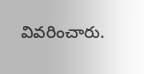వివరించారు.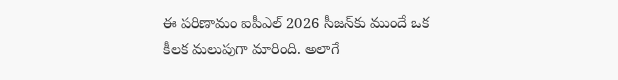ఈ పరిణామం ఐపీఎల్ 2026 సీజన్‌కు ముందే ఒక కీలక మలుపుగా మారింది. అలాగే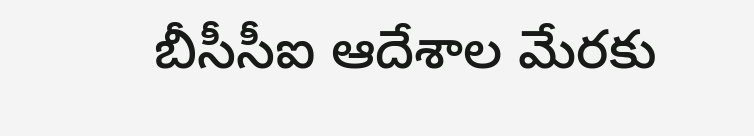బీసీసీఐ ఆదేశాల మేరకు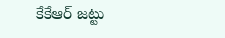కేకేఆర్ జట్టు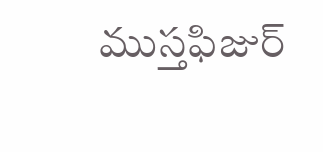ముస్తఫిజుర్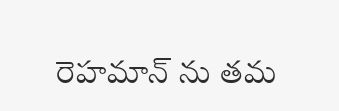రెహమాన్‌ ను తమ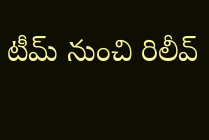టీమ్ నుంచి రిలీవ్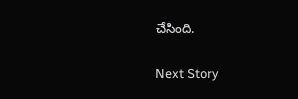చేసింది.

Next Story